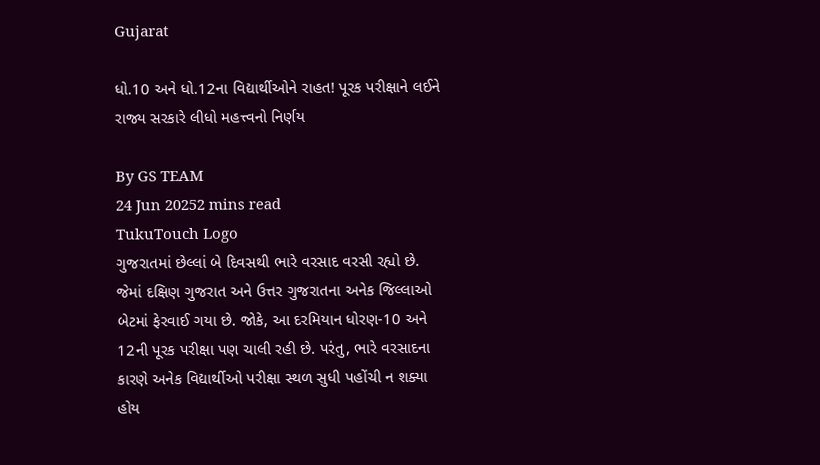Gujarat

ધો.10 અને ધો.12ના વિદ્યાર્થીઓને રાહત! પૂરક પરીક્ષાને લઈને રાજ્ય સરકારે લીધો મહત્ત્વનો નિર્ણય

By GS TEAM
24 Jun 20252 mins read
TukuTouch Logo
ગુજરાતમાં છેલ્લાં બે દિવસથી ભારે વરસાદ વરસી રહ્યો છે. જેમાં દક્ષિણ ગુજરાત અને ઉત્તર ગુજરાતના અનેક જિલ્લાઓ બેટમાં ફેરવાઈ ગયા છે. જોકે, આ દરમિયાન ધોરણ-10 અને 12ની પૂરક પરીક્ષા પણ ચાલી રહી છે. પરંતુ, ભારે વરસાદના કારણે અનેક વિદ્યાર્થીઓ પરીક્ષા સ્થળ સુધી પહોંચી ન શક્યા હોય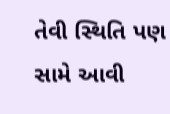તેવી સ્થિતિ પણ સામે આવી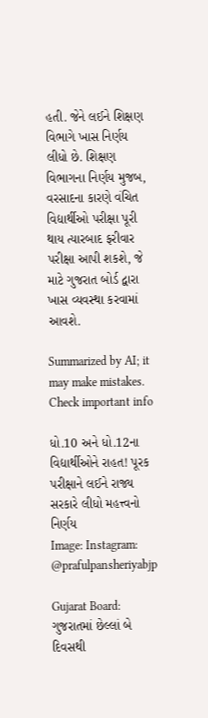હતી. જેને લઈને શિક્ષણ વિભાગે ખાસ નિર્ણય લીધો છે. શિક્ષણ વિભાગના નિર્ણય મુજબ, વરસાદના કારણે વંચિત વિદ્યાર્થીઓ પરીક્ષા પૂરી થાય ત્યારબાદ ફરીવાર પરીક્ષા આપી શકશે, જે માટે ગુજરાત બોર્ડ દ્વારા ખાસ વ્યવસ્થા કરવામાં આવશે.

Summarized by AI; it may make mistakes. Check important info

ધો.10 અને ધો.12ના વિદ્યાર્થીઓને રાહત! પૂરક પરીક્ષાને લઈને રાજ્ય સરકારે લીધો મહત્ત્વનો નિર્ણય
Image: Instagram: @prafulpansheriyabjp

Gujarat Board: ગુજરાતમાં છેલ્લાં બે દિવસથી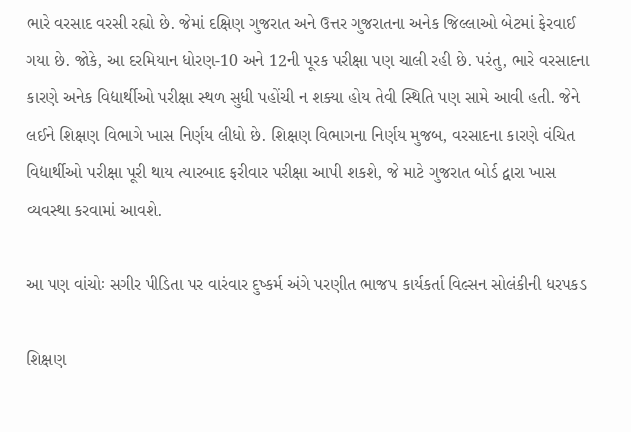ભારે વરસાદ વરસી રહ્યો છે. જેમાં દક્ષિણ ગુજરાત અને ઉત્તર ગુજરાતના અનેક જિલ્લાઓ બેટમાં ફેરવાઈ ગયા છે. જોકે, આ દરમિયાન ધોરણ-10 અને 12ની પૂરક પરીક્ષા પણ ચાલી રહી છે. પરંતુ, ભારે વરસાદના કારણે અનેક વિદ્યાર્થીઓ પરીક્ષા સ્થળ સુધી પહોંચી ન શક્યા હોય તેવી સ્થિતિ પણ સામે આવી હતી. જેને લઈને શિક્ષણ વિભાગે ખાસ નિર્ણય લીધો છે. શિક્ષણ વિભાગના નિર્ણય મુજબ, વરસાદના કારણે વંચિત વિદ્યાર્થીઓ પરીક્ષા પૂરી થાય ત્યારબાદ ફરીવાર પરીક્ષા આપી શકશે, જે માટે ગુજરાત બોર્ડ દ્વારા ખાસ વ્યવસ્થા કરવામાં આવશે.

આ પણ વાંચોઃ સગીર પીડિતા પર વારંવાર દુષ્કર્મ અંગે પરણીત ભાજપ કાર્યકર્તા વિલ્સન સોલંકીની ધરપકડ

શિક્ષણ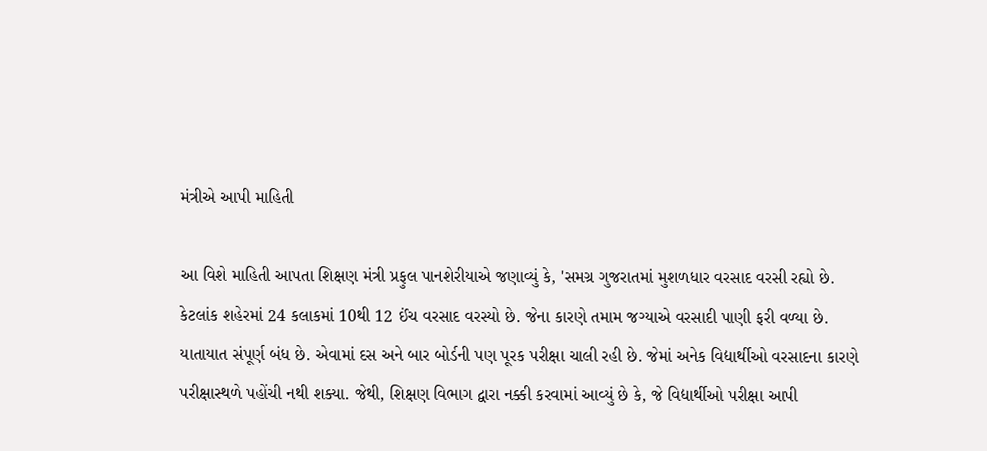મંત્રીએ આપી માહિતી

આ વિશે માહિતી આપતા શિક્ષણ મંત્રી પ્રફુલ પાનશેરીયાએ જણાવ્યું કે, 'સમગ્ર ગુજરાતમાં મુશળધાર વરસાદ વરસી રહ્યો છે. કેટલાંક શહેરમાં 24 કલાકમાં 10થી 12 ઈંચ વરસાદ વરસ્યો છે. જેના કારણે તમામ જગ્યાએ વરસાદી પાણી ફરી વળ્યા છે. યાતાયાત સંપૂર્ણ બંધ છે. એવામાં દસ અને બાર બોર્ડની પણ પૂરક પરીક્ષા ચાલી રહી છે. જેમાં અનેક વિદ્યાર્થીઓ વરસાદના કારણે પરીક્ષાસ્થળે પહોંચી નથી શક્યા. જેથી, શિક્ષણ વિભાગ દ્વારા નક્કી કરવામાં આવ્યું છે કે, જે વિદ્યાર્થીઓ પરીક્ષા આપી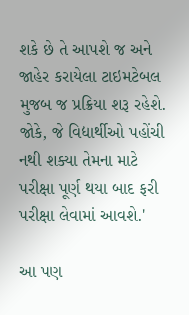શકે છે તે આપશે જ અને જાહેર કરાયેલા ટાઇમટેબલ મુજબ જ પ્રક્રિયા શરૂ રહેશે. જોકે, જે વિદ્યાર્થીઓ પહોંચી નથી શક્યા તેમના માટે પરીક્ષા પૂર્ણ થયા બાદ ફરી પરીક્ષા લેવામાં આવશે.'

આ પણ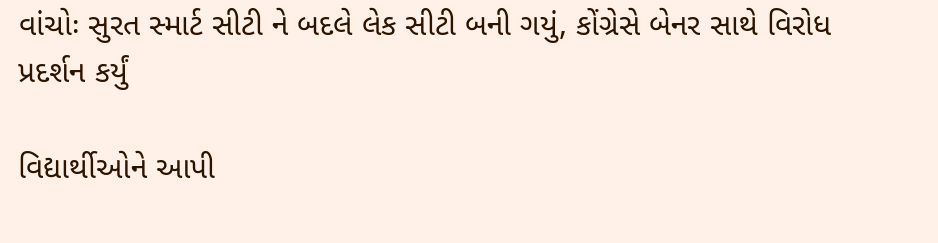વાંચોઃ સુરત સ્માર્ટ સીટી ને બદલે લેક સીટી બની ગયું, કોંગ્રેસે બેનર સાથે વિરોધ પ્રદર્શન કર્યું

વિદ્યાર્થીઓને આપી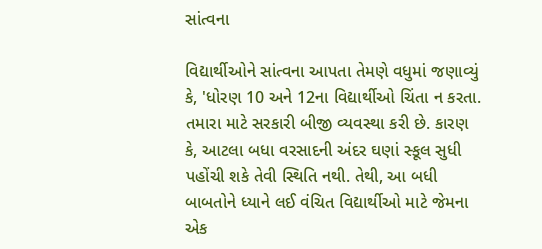સાંત્વના

વિદ્યાર્થીઓને સાંત્વના આપતા તેમણે વધુમાં જણાવ્યું કે, 'ધોરણ 10 અને 12ના વિદ્યાર્થીઓ ચિંતા ન કરતા. તમારા માટે સરકારી બીજી વ્યવસ્થા કરી છે. કારણ કે, આટલા બધા વરસાદની અંદર ઘણાં સ્કૂલ સુધી પહોંચી શકે તેવી સ્થિતિ નથી. તેથી, આ બધી બાબતોને ધ્યાને લઈ વંચિત વિદ્યાર્થીઓ માટે જેમના એક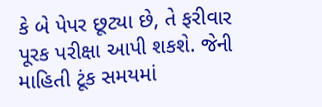કે બે પેપર છૂટ્યા છે, તે ફરીવાર પૂરક પરીક્ષા આપી શકશે. જેની માહિતી ટૂંક સમયમાં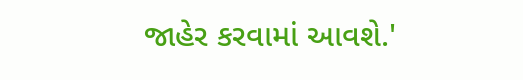જાહેર કરવામાં આવશે.'